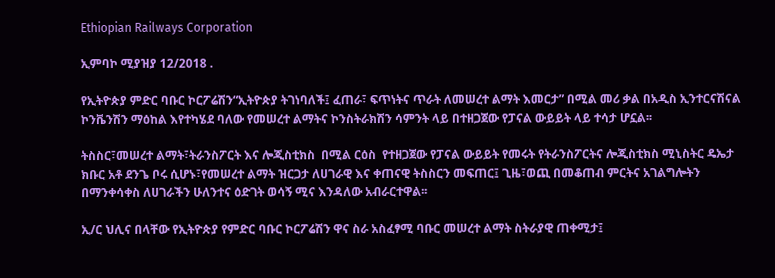Ethiopian Railways Corporation

ኢምባኮ ሚያዝያ 12/2018 .

የኢትዮጵያ ምድር ባቡር ኮርፖሬሽን“ኢትዮጵያ ትገነባለች፤ ፈጠራ፣ ፍጥነትና ጥራት ለመሠረተ ልማት እመርታ” በሚል መሪ ቃል በአዲስ ኢንተርናሽናል ኮንቬንሽን ማዕከል እየተካሄደ ባለው የመሠረተ ልማትና ኮንስትራክሽን ሳምንት ላይ በተዘጋጀው የፓናል ውይይት ላይ ተሳታ ሆኗል፡፡

ትስስር፣መሠረተ ልማት፣ትራንስፖርት እና ሎጂስቲክስ  በሚል ርዕስ  የተዘጋጀው የፓናል ውይይት የመሩት የትራንስፖርትና ሎጂስቲክስ ሚኒስትር ዴኤታ ክቡር አቶ ደንጌ ቦሩ ሲሆኑ፣የመሠረተ ልማት ዝርጋታ ለሀገራዊ እና ቀጠናዊ ትስስርን መፍጠር፤ ጊዜ፣ወጪ በመቆጠብ ምርትና አገልግሎትን በማንቀሳቀስ ለሀገራችን ሁለንተና ዕድገት ወሳኝ ሚና እንዳለው አብራርተዋል፡፡

ኢ/ር ህሊና በላቸው የኢትዮጵያ የምድር ባቡር ኮርፖሬሽን ዋና ስራ አስፈፃሚ ባቡር መሠረተ ልማት ስትራያዊ ጠቀሚታ፤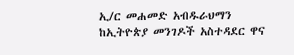ኢ/ር መሐመድ አብዱራህማን ከኢትዮጵያ መንገዶች አስተዳደር ዋና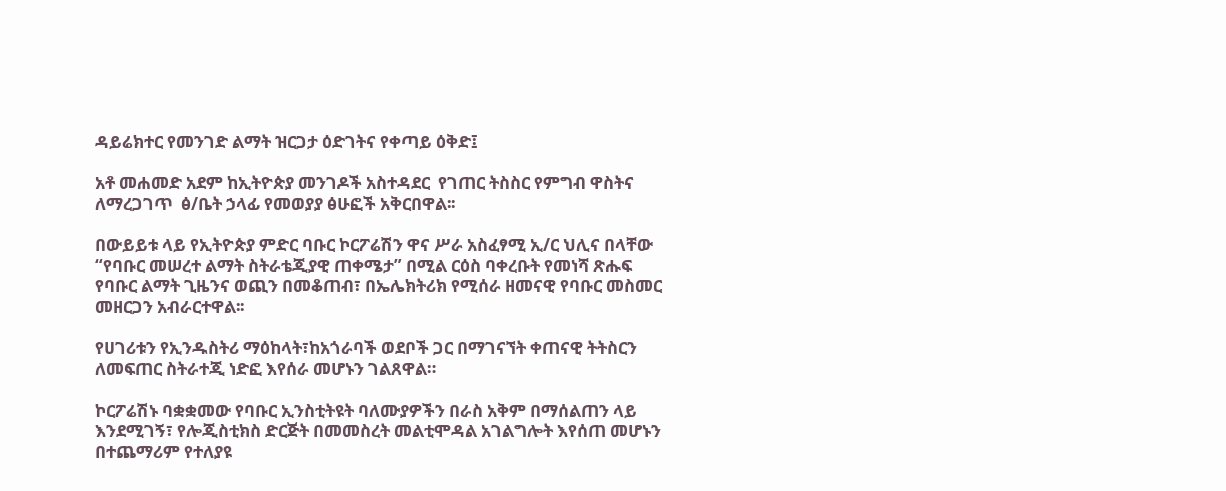ዳይሬክተር የመንገድ ልማት ዝርጋታ ዕድገትና የቀጣይ ዕቅድ፤

አቶ መሐመድ አደም ከኢትዮጵያ መንገዶች አስተዳደር  የገጠር ትስስር የምግብ ዋስትና ለማረጋገጥ  ፅ/ቤት ኃላፊ የመወያያ ፅሁፎች አቅርበዋል፡፡

በውይይቱ ላይ የኢትዮጵያ ምድር ባቡር ኮርፖሬሽን ዋና ሥራ አስፈፃሚ ኢ/ር ህሊና በላቸው “የባቡር መሠረተ ልማት ስትራቴጂያዊ ጠቀሜታ” በሚል ርዕስ ባቀረቡት የመነሻ ጽሑፍ የባቡር ልማት ጊዜንና ወጪን በመቆጠብ፣ በኤሌክትሪክ የሚሰራ ዘመናዊ የባቡር መስመር መዘርጋን አብራርተዋል፡፡

የሀገሪቱን የኢንዱስትሪ ማዕከላት፣ከአጎራባች ወደቦች ጋር በማገናኘት ቀጠናዊ ትትስርን ለመፍጠር ስትራተጂ ነድፎ እየሰራ መሆኑን ገልጸዋል።

ኮርፖሬሽኑ ባቋቋመው የባቡር ኢንስቲትዩት ባለሙያዎችን በራስ አቅም በማሰልጠን ላይ እንደሚገኝ፣ የሎጂስቲክስ ድርጅት በመመስረት መልቲሞዳል አገልግሎት እየሰጠ መሆኑን በተጨማሪም የተለያዩ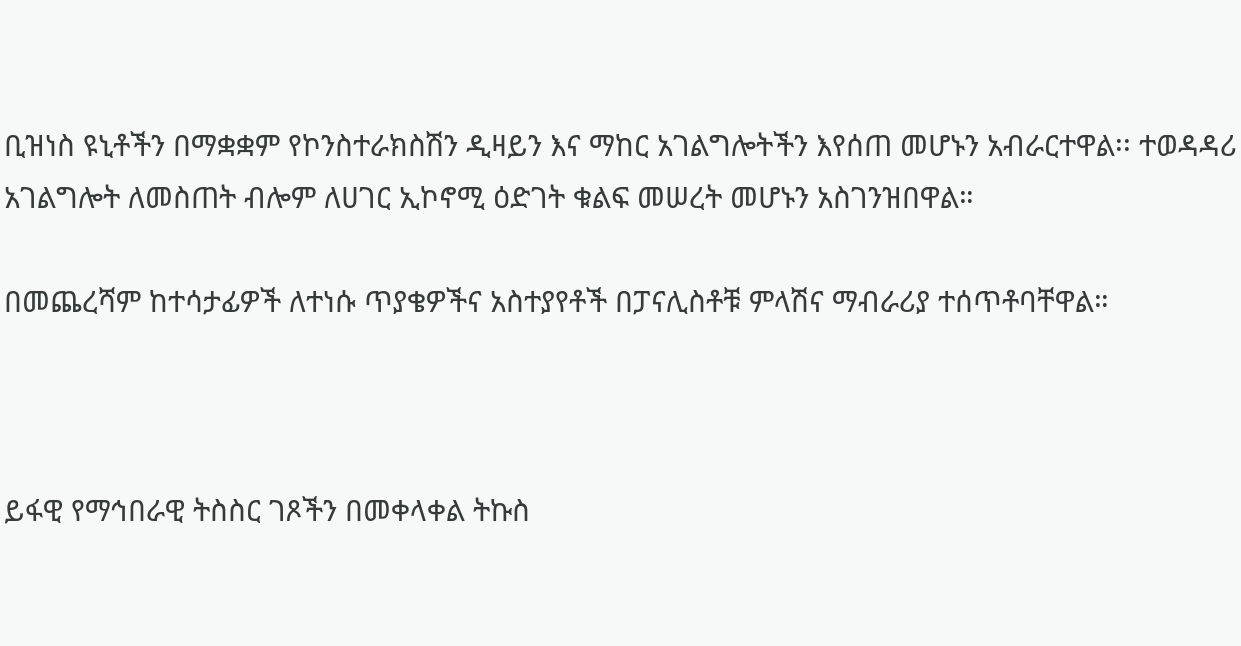ቢዝነስ ዩኒቶችን በማቋቋም የኮንስተራክስሽን ዲዛይን እና ማከር አገልግሎትችን እየሰጠ መሆኑን አብራርተዋል፡፡ ተወዳዳሪ አገልግሎት ለመስጠት ብሎም ለሀገር ኢኮኖሚ ዕድገት ቁልፍ መሠረት መሆኑን አስገንዝበዋል።

በመጨረሻም ከተሳታፊዎች ለተነሱ ጥያቄዎችና አስተያየቶች በፓናሊስቶቹ ምላሽና ማብራሪያ ተሰጥቶባቸዋል።



ይፋዊ የማኅበራዊ ትስስር ገጾችን በመቀላቀል ትኩስ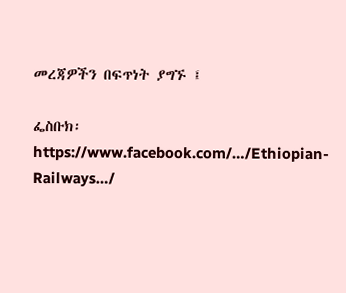መረጃዎችን በፍጥነት ያግኙ ፤

ፌስቡክ፡  https://www.facebook.com/…/Ethiopian-Railways…/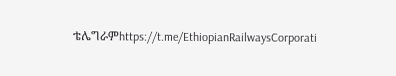ቴሌግራምhttps://t.me/EthiopianRailwaysCorporati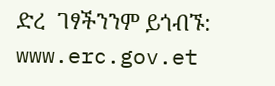ድረ  ገፃችንንም ይጎብኙ:  www.erc.gov.et